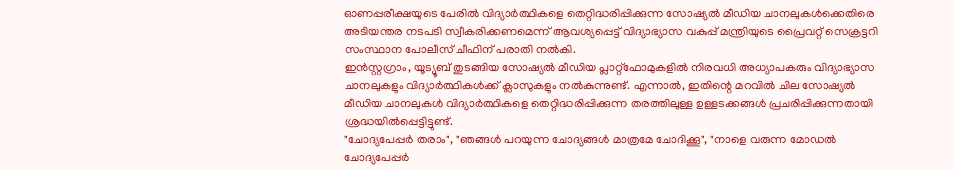ഓണപ്പരീക്ഷയുടെ പേരിൽ വിദ്യാർത്ഥികളെ തെറ്റിദ്ധരിപ്പിക്കുന്ന സോഷ്യൽ മീഡിയ ചാനലുകൾക്കെതിരെ അടിയന്തര നടപടി സ്വീകരിക്കണമെന്ന് ആവശ്യപ്പെട്ട് വിദ്യാഭ്യാസ വകുപ്പ് മന്ത്രിയുടെ പ്രൈവറ്റ് സെക്രട്ടറി സംസ്ഥാന പോലീസ് ചീഫിന് പരാതി നൽകി.
ഇൻസ്റ്റഗ്രാം, യൂട്യൂബ് തുടങ്ങിയ സോഷ്യൽ മീഡിയ പ്ലാറ്റ്ഫോമുകളിൽ നിരവധി അധ്യാപകരും വിദ്യാഭ്യാസ ചാനലുകളും വിദ്യാർത്ഥികൾക്ക് ക്ലാസുകളും നൽകുന്നുണ്ട്. എന്നാൽ, ഇതിന്റെ മറവിൽ ചില സോഷ്യൽ മീഡിയ ചാനലുകൾ വിദ്യാർത്ഥികളെ തെറ്റിദ്ധരിപ്പിക്കുന്ന തരത്തിലുള്ള ഉള്ളടക്കങ്ങൾ പ്രചരിപ്പിക്കുന്നതായി ശ്രദ്ധയിൽപ്പെട്ടിട്ടുണ്ട്.
"ചോദ്യപേപ്പർ തരാം", "ഞങ്ങൾ പറയുന്ന ചോദ്യങ്ങൾ മാത്രമേ ചോദിക്കൂ", "നാളെ വരുന്ന മോഡൽ ചോദ്യപേപ്പർ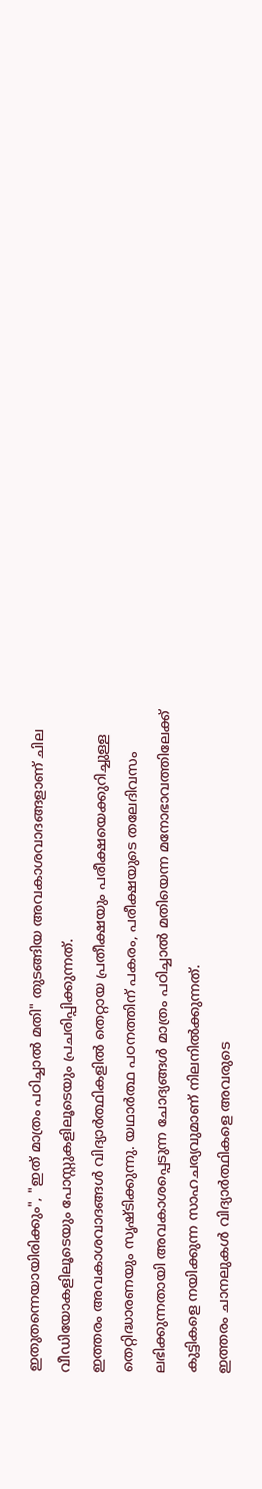ഇതുതന്നെയായിരിക്കും", "ഇത് മാത്രം പഠിച്ചാൽ മതി" തുടങ്ങിയ അവകാശവാദങ്ങളാണ് ചില വീഡിയോകളിലൂടെയും പോസ്റ്റുകളിലൂടെയും പ്രചരിപ്പിക്കുന്നത്.
ഇത്തരം അവകാശവാദങ്ങൾ വിദ്യാർത്ഥികളിൽ തെറ്റായ പ്രതീക്ഷയും പരീക്ഷയെക്കുറിച്ചുള്ള തെറ്റിദ്ധാരണയും സൃഷ്ടിക്കുന്നു. യഥാർത്ഥ പഠനത്തിന് പകരം, പരീക്ഷയുടെ തലേദിവസം ലഭിക്കുന്നതായി അവകാശപ്പെടുന്ന ചോദ്യങ്ങൾ മാത്രം പഠിച്ചാൽ മതിയെന്ന മനോഭാവത്തിലേക്ക് കുട്ടികളെ നയിക്കുന്ന സാഹചര്യവുമാണ് നിലനിൽക്കുന്നത്.
ഇത്തരം ചാനലുകൾ വിദ്യാർത്ഥികളെ അവരുടെ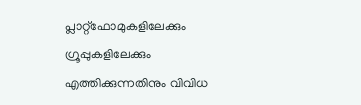പ്ലാറ്റ്ഫോമുകളിലേക്കും ഗ്രൂപ്പുകളിലേക്കും എത്തിക്കുന്നതിനും വിവിധ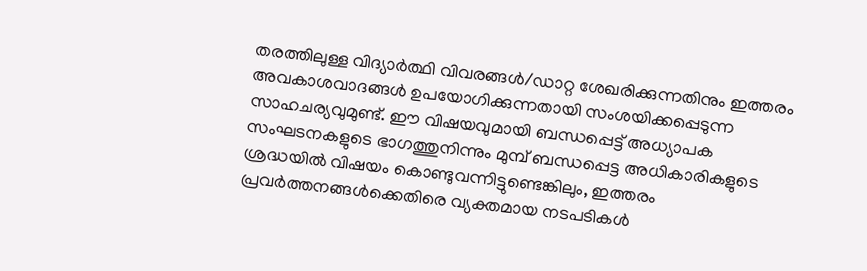തരത്തിലുള്ള വിദ്യാർത്ഥി വിവരങ്ങൾ/ഡാറ്റ ശേഖരിക്കുന്നതിനും ഇത്തരം അവകാശവാദങ്ങൾ ഉപയോഗിക്കുന്നതായി സംശയിക്കപ്പെടുന്ന സാഹചര്യവുമുണ്ട്. ഈ വിഷയവുമായി ബന്ധപ്പെട്ട് അധ്യാപക സംഘടനകളുടെ ഭാഗത്തുനിന്നും മുമ്പ് ബന്ധപ്പെട്ട അധികാരികളുടെ ശ്രദ്ധയിൽ വിഷയം കൊണ്ടുവന്നിട്ടുണ്ടെങ്കിലും, ഇത്തരം പ്രവർത്തനങ്ങൾക്കെതിരെ വ്യക്തമായ നടപടികൾ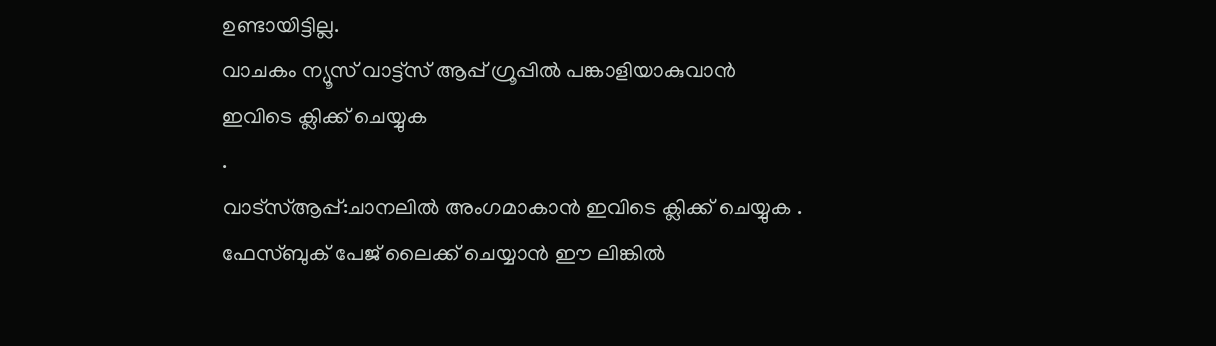ഉണ്ടായിട്ടില്ല.
വാചകം ന്യൂസ് വാട്ട്സ് ആപ്പ് ഗ്രൂപ്പിൽ പങ്കാളിയാകുവാൻ
ഇവിടെ ക്ലിക്ക് ചെയ്യുക
.
വാട്സ്ആപ്പ്:ചാനലിൽ അംഗമാകാൻ ഇവിടെ ക്ലിക്ക് ചെയ്യുക .
ഫേസ്ബുക് പേജ് ലൈക്ക് ചെയ്യാൻ ഈ ലിങ്കിൽ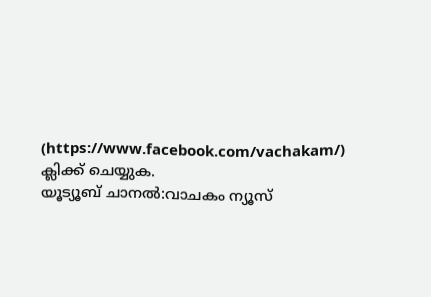(https://www.facebook.com/vachakam/) ക്ലിക്ക് ചെയ്യുക.
യൂട്യൂബ് ചാനൽ:വാചകം ന്യൂസ്